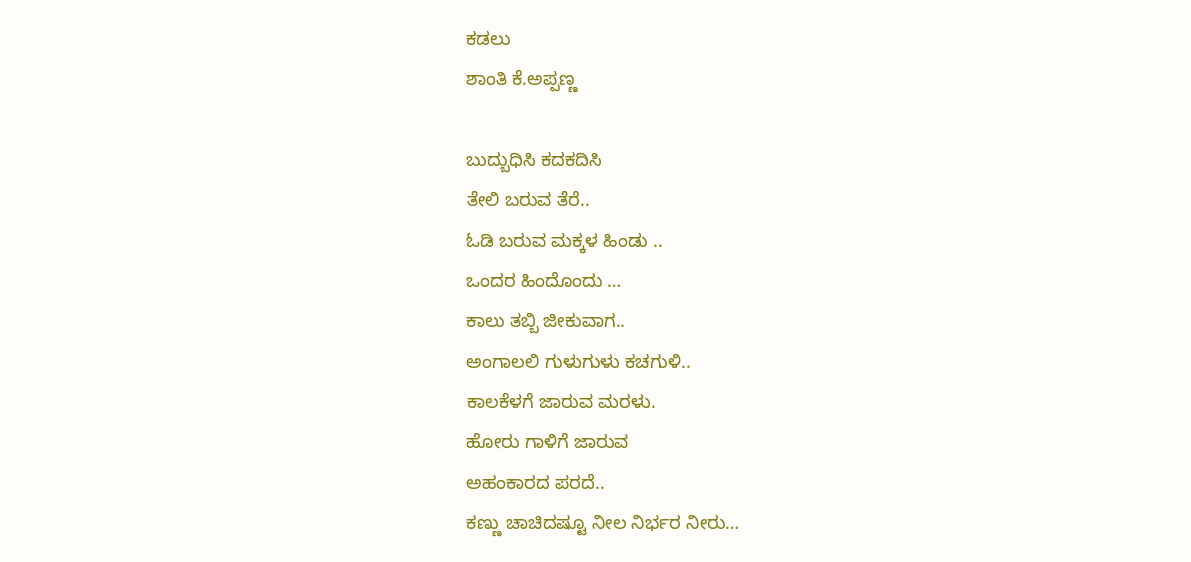ಕಡಲು
ಶಾಂತಿ ಕೆ.ಅಪ್ಪಣ್ಣ

ಬುದ್ಬುಧಿಸಿ ಕದಕದಿಸಿ
ತೇಲಿ ಬರುವ ತೆರೆ..
ಓಡಿ ಬರುವ ಮಕ್ಕಳ ಹಿಂಡು ..
ಒಂದರ ಹಿಂದೊಂದು …
ಕಾಲು ತಬ್ಬಿ ಜೀಕುವಾಗ..
ಅಂಗಾಲಲಿ ಗುಳುಗುಳು ಕಚಗುಳಿ..
ಕಾಲಕೆಳಗೆ ಜಾರುವ ಮರಳು.
ಹೋರು ಗಾಳಿಗೆ ಜಾರುವ
ಅಹಂಕಾರದ ಪರದೆ..
ಕಣ್ಣು ಚಾಚಿದಷ್ಟೂ ನೀಲ ನಿರ್ಭರ ನೀರು…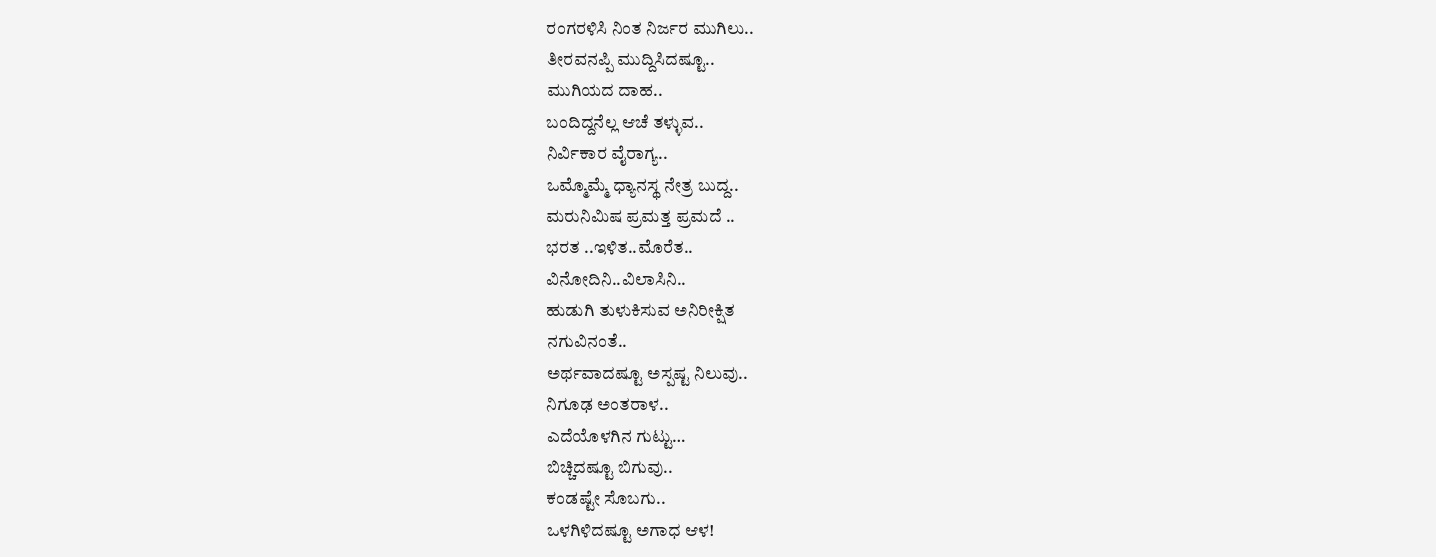ರಂಗರಳಿಸಿ ನಿಂತ ನಿರ್ಜರ ಮುಗಿಲು..
ತೀರವನಪ್ಪಿ ಮುದ್ದಿಸಿದಷ್ಟೂ..
ಮುಗಿಯದ ದಾಹ..
ಬಂದಿದ್ದನೆಲ್ಲ ಆಚೆ ತಳ್ಳುವ..
ನಿರ್ವಿಕಾರ ವೈರಾಗ್ಯ..
ಒಮ್ಮೊಮ್ಮೆ ಧ್ಯಾನಸ್ಥ ನೇತ್ರ ಬುದ್ದ..
ಮರುನಿಮಿಷ ಪ್ರಮತ್ತ ಪ್ರಮದೆ ..
ಭರತ ..ಇಳಿತ..ಮೊರೆತ..
ವಿನೋದಿನಿ..ವಿಲಾಸಿನಿ..
ಹುಡುಗಿ ತುಳುಕಿಸುವ ಅನಿರೀಕ್ಷಿತ
ನಗುವಿನಂತೆ..
ಅರ್ಥವಾದಷ್ಟೂ ಅಸ್ಪಷ್ಟ ನಿಲುವು..
ನಿಗೂಢ ಅಂತರಾಳ..
ಎದೆಯೊಳಗಿನ ಗುಟ್ಟು…
ಬಿಚ್ಚಿದಷ್ಟೂ ಬಿಗುವು..
ಕಂಡಷ್ಟೇ ಸೊಬಗು..
ಒಳಗಿಳಿದಷ್ಟೂ ಅಗಾಧ ಆಳ!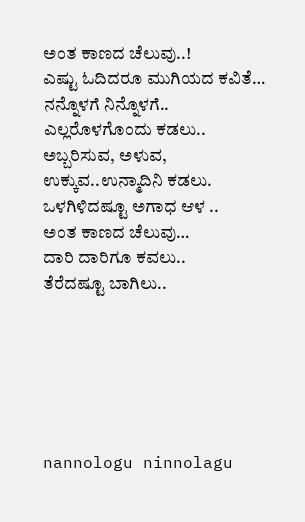ಅಂತ ಕಾಣದ ಚೆಲುವು..!
ಎಷ್ಟು ಓದಿದರೂ ಮುಗಿಯದ ಕವಿತೆ…
ನನ್ನೊಳಗೆ ನಿನ್ನೊಳಗೆ..
ಎಲ್ಲರೊಳಗೊಂದು ಕಡಲು..
ಅಬ್ಬರಿಸುವ, ಅಳುವ,
ಉಕ್ಕುವ..ಉನ್ಮಾದಿನಿ ಕಡಲು.
ಒಳಗಿಳಿದಷ್ಟೂ ಅಗಾಧ ಆಳ ..
ಅಂತ ಕಾಣದ ಚೆಲುವು…
ದಾರಿ ದಾರಿಗೂ ಕವಲು..
ತೆರೆದಷ್ಟೂ ಬಾಗಿಲು..






nannologu ninnolagu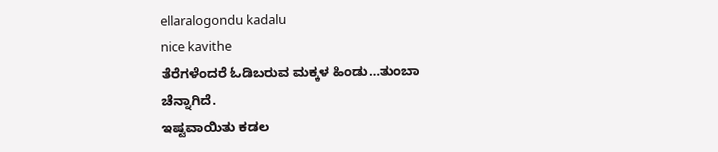ellaralogondu kadalu
nice kavithe
ತೆರೆಗಳೆಂದರೆ ಓಡಿಬರುವ ಮಕ್ಕಳ ಹಿಂಡು…ತುಂಬಾ ಚೆನ್ನಾಗಿದೆ.
ಇಷ್ಟವಾಯಿತು ಕಡಲ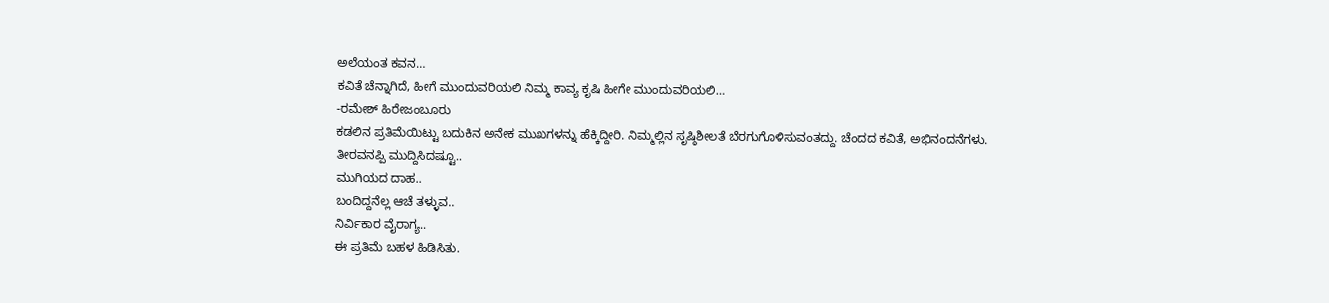ಅಲೆಯಂತ ಕವನ…
ಕವಿತೆ ಚೆನ್ನಾಗಿದೆ, ಹೀಗೆ ಮುಂದುವರಿಯಲಿ ನಿಮ್ಮ ಕಾವ್ಯ ಕೃಷಿ ಹೀಗೇ ಮುಂದುವರಿಯಲಿ…
-ರಮೇಶ್ ಹಿರೇಜಂಬೂರು
ಕಡಲಿನ ಪ್ರತಿಮೆಯಿಟ್ಟು ಬದುಕಿನ ಅನೇಕ ಮುಖಗಳನ್ನು ಹೆಕ್ಕಿದ್ದೀರಿ. ನಿಮ್ಮಲ್ಲಿನ ಸೃಷ್ಠಿಶೀಲತೆ ಬೆರಗುಗೊಳಿಸುವಂತದ್ದು. ಚೆಂದದ ಕವಿತೆ, ಅಭಿನಂದನೆಗಳು.
ತೀರವನಪ್ಪಿ ಮುದ್ದಿಸಿದಷ್ಟೂ..
ಮುಗಿಯದ ದಾಹ..
ಬಂದಿದ್ದನೆಲ್ಲ ಆಚೆ ತಳ್ಳುವ..
ನಿರ್ವಿಕಾರ ವೈರಾಗ್ಯ..
ಈ ಪ್ರತಿಮೆ ಬಹಳ ಹಿಡಿಸಿತು.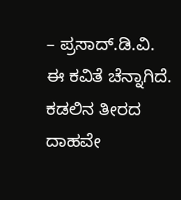– ಪ್ರಸಾದ್.ಡಿ.ವಿ.
ಈ ಕವಿತೆ ಚೆನ್ನಾಗಿದೆ. ಕಡಲಿನ ತೀರದ ದಾಹವೇ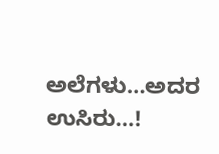ಅಲೆಗಳು…ಅದರ ಉಸಿರು…!